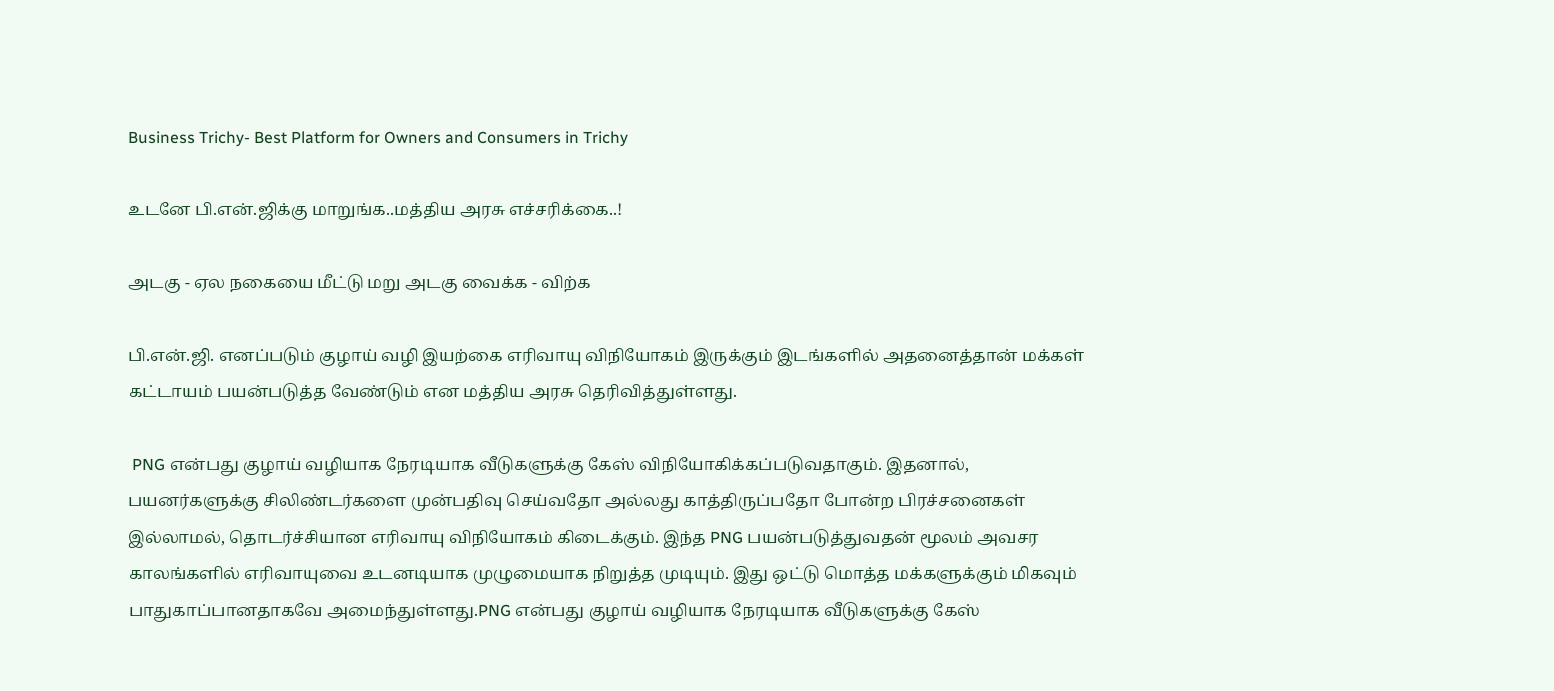Business Trichy- Best Platform for Owners and Consumers in Trichy

உடனே பி.என்.ஜிக்கு மாறுங்க..மத்திய அரசு எச்சரிக்கை..!

அடகு - ஏல நகையை மீட்டு மறு அடகு வைக்க - விற்க

பி.என்.ஜி. எனப்படும் குழாய் வழி இயற்கை எரிவாயு விநியோகம் இருக்கும் இடங்களில் அதனைத்தான் மக்கள் கட்டாயம் பயன்படுத்த வேண்டும் என மத்திய அரசு தெரிவித்துள்ளது.

 PNG என்பது குழாய் வழியாக நேரடியாக வீடுகளுக்கு கேஸ் விநியோகிக்கப்படுவதாகும். இதனால், பயனர்களுக்கு சிலிண்டர்களை முன்பதிவு செய்வதோ அல்லது காத்திருப்பதோ போன்ற பிரச்சனைகள் இல்லாமல், தொடர்ச்சியான எரிவாயு விநியோகம் கிடைக்கும். இந்த PNG பயன்படுத்துவதன் மூலம் அவசர காலங்களில் எரிவாயுவை உடனடியாக முழுமையாக நிறுத்த முடியும். இது ஒட்டு மொத்த மக்களுக்கும் மிகவும் பாதுகாப்பானதாகவே அமைந்துள்ளது.PNG என்பது குழாய் வழியாக நேரடியாக வீடுகளுக்கு கேஸ்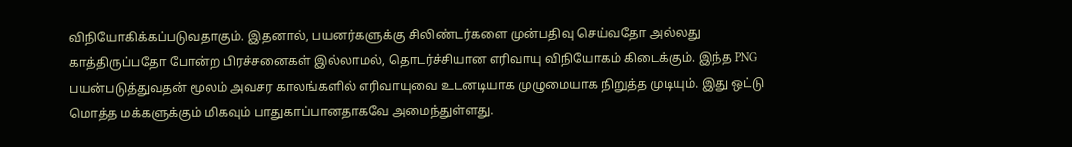விநியோகிக்கப்படுவதாகும். இதனால், பயனர்களுக்கு சிலிண்டர்களை முன்பதிவு செய்வதோ அல்லது காத்திருப்பதோ போன்ற பிரச்சனைகள் இல்லாமல், தொடர்ச்சியான எரிவாயு விநியோகம் கிடைக்கும். இந்த PNG பயன்படுத்துவதன் மூலம் அவசர காலங்களில் எரிவாயுவை உடனடியாக முழுமையாக நிறுத்த முடியும். இது ஒட்டு மொத்த மக்களுக்கும் மிகவும் பாதுகாப்பானதாகவே அமைந்துள்ளது.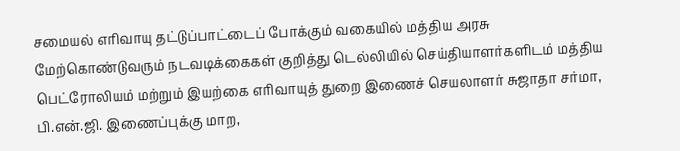சமையல் எரிவாயு தட்டுப்பாட்டைப் போக்கும் வகையில் மத்திய அரசு மேற்கொண்டுவரும் நடவடிக்கைகள் குறித்து டெல்லியில் செய்தியாளர்களிடம் மத்திய பெட்ரோலியம் மற்றும் இயற்கை எரிவாயுத் துறை இணைச் செயலாளர் சுஜாதா சர்மா, பி.என்.ஜி. இணைப்புக்கு மாற,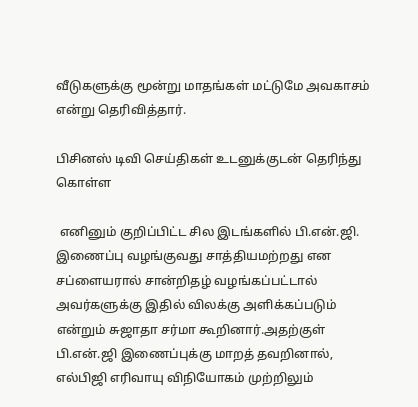வீடுகளுக்கு மூன்று மாதங்கள் மட்டுமே அவகாசம் என்று தெரிவித்தார்.

பிசினஸ் டிவி செய்திகள் உடனுக்குடன் தெரிந்து கொள்ள

 எனினும் குறிப்பிட்ட சில இடங்களில் பி.என்.ஜி. இணைப்பு வழங்குவது சாத்தியமற்றது என சப்ளையரால் சான்றிதழ் வழங்கப்பட்டால் அவர்களுக்கு இதில் விலக்கு அளிக்கப்படும் என்றும் சுஜாதா சர்மா கூறினார்.அதற்குள் பி.என்.ஜி இணைப்புக்கு மாறத் தவறினால், எல்பிஜி எரிவாயு விநியோகம் முற்றிலும்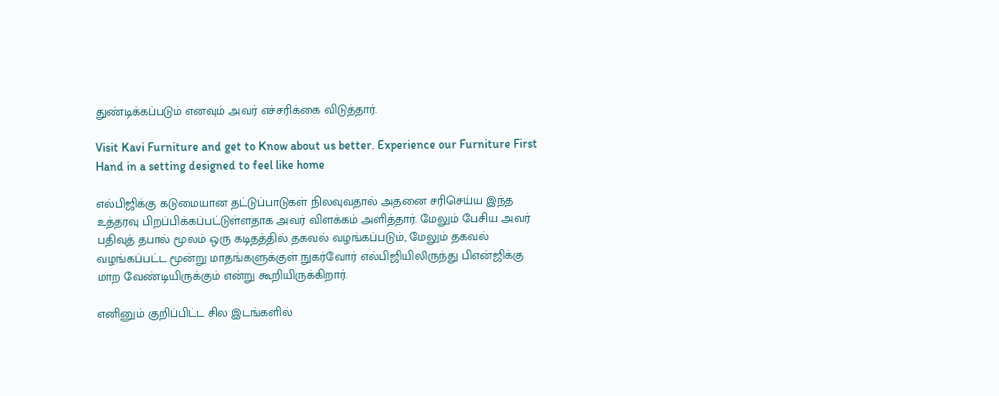துண்டிக்கப்படும் எனவும் அவர் எச்சரிக்கை விடுத்தார்.

Visit Kavi Furniture and get to Know about us better. Experience our Furniture First Hand in a setting designed to feel like home

எல்பிஜிக்கு கடுமையான தட்டுப்பாடுகள் நிலவுவதால் அதனை சரிசெய்ய இந்த உத்தரவு பிறப்பிக்கப்பட்டுள்ளதாக அவர் விளக்கம் அளித்தார். மேலும் பேசிய அவர் பதிவுத் தபால் மூலம் ஒரு கடிதத்தில் தகவல் வழங்கப்படும், மேலும் தகவல் வழங்கப்பட்ட மூன்று மாதங்களுக்குள் நுகர்வோர் எல்பிஜியிலிருந்து பிஎன்ஜிக்கு மாற வேண்டியிருக்கும் என்று கூறியிருக்கிறார்.

எனினும் குறிப்பிட்ட சில இடங்களில்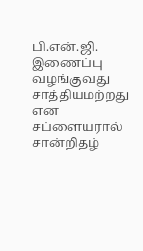பி.என்.ஜி. இணைப்பு வழங்குவது சாத்தியமற்றது என சப்ளையரால் சான்றிதழ்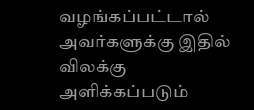வழங்கப்பட்டால் அவர்களுக்கு இதில் விலக்கு அளிக்கப்படும்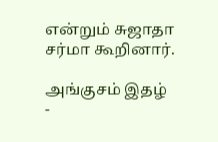என்றும் சுஜாதா சர்மா கூறினார்.

அங்குசம் இதழ் -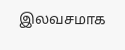இலவசமாக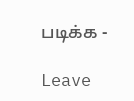படிக்க -

Leave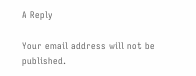A Reply

Your email address will not be published.